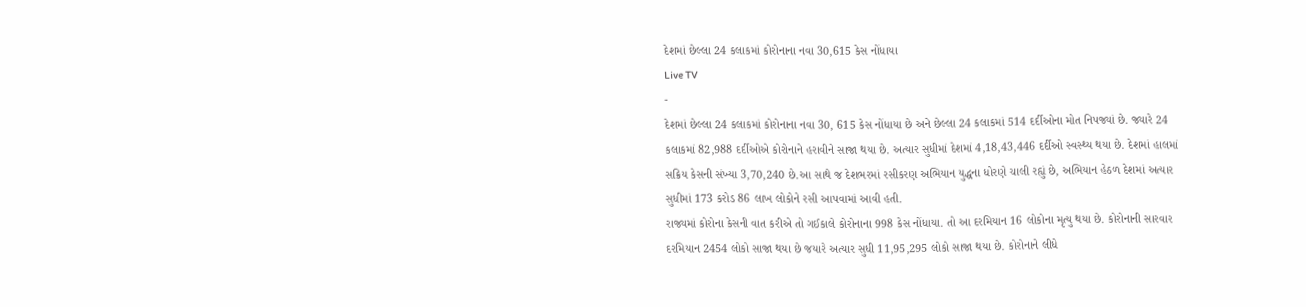દેશમાં છેલ્લા 24 કલાકમાં કોરોનાના નવા 30,615 કેસ નોંધાયા
Live TV
-
દેશમાં છેલ્લા 24 કલાકમાં કોરોનાના નવા 30, 615 કેસ નોંધાયા છે અને છેલ્લા 24 કલાકમાં 514 દર્દીઓના મોત નિપજ્યાં છે. જ્યારે 24 કલાકમાં 82,988 દર્દીઓએ કોરોનાને હરાવીને સાજા થયા છે. અત્યાર સુધીમાં દેશમાં 4,18,43,446 દર્દીઓ સ્વસ્થ્ય થયા છે. દેશમાં હાલમાં સક્રિય કેસની સંખ્યા 3,70,240 છે.આ સાથે જ દેશભરમાં રસીકરણ અભિયાન યુદ્ધના ધોરણે ચાલી રહ્યું છે, અભિયાન હેઠળ દેશમાં અત્યાર સુધીમાં 173 કરોડ 86 લાખ લોકોને રસી આપવામાં આવી હતી.
રાજ્યમાં કોરોના કેસની વાત કરીએ તો ગઈકાલે કોરોનાના 998 કેસ નોંધાયા. તો આ દરમિયાન 16 લોકોના મૃત્યુ થયા છે. કોરોનાની સારવાર દરમિયાન 2454 લોકો સાજા થયા છે જયારે અત્યાર સુધી 11,95,295 લોકો સાજા થયા છે. કોરોનાને લીધે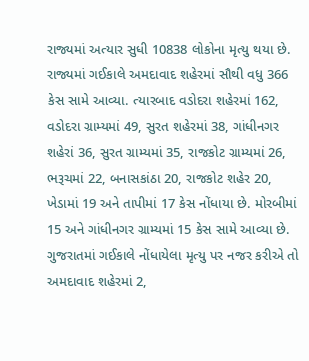રાજ્યમાં અત્યાર સુધી 10838 લોકોના મૃત્યુ થયા છે. રાજ્યમાં ગઈકાલે અમદાવાદ શહેરમાં સૌથી વધુ 366 કેસ સામે આવ્યા. ત્યારબાદ વડોદરા શહેરમાં 162, વડોદરા ગ્રામ્યમાં 49, સુરત શહેરમાં 38, ગાંધીનગર શહેરાં 36, સુરત ગ્રામ્યમાં 35, રાજકોટ ગ્રામ્યમાં 26, ભરૂચમાં 22, બનાસકાંઠા 20, રાજકોટ શહેર 20, ખેડામાં 19 અને તાપીમાં 17 કેસ નોંધાયા છે. મોરબીમાં 15 અને ગાંધીનગર ગ્રામ્યમાં 15 કેસ સામે આવ્યા છે. ગુજરાતમાં ગઈકાલે નોંધાયેલા મૃત્યુ પર નજર કરીએ તો અમદાવાદ શહેરમાં 2,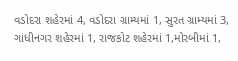વડોદરા શહેરમાં 4, વડોદરા ગ્રામ્યમાં 1, સુરત ગ્રામ્યમાં 3, ગાંધીનગર શહેરમાં 1, રાજકોટ શહેરમાં 1,મોરબીમાં 1,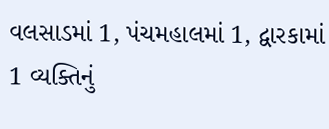વલસાડમાં 1, પંચમહાલમાં 1, દ્વારકામાં 1 વ્યક્તિનું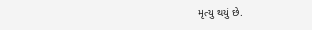મૃત્યુ થયું છે.